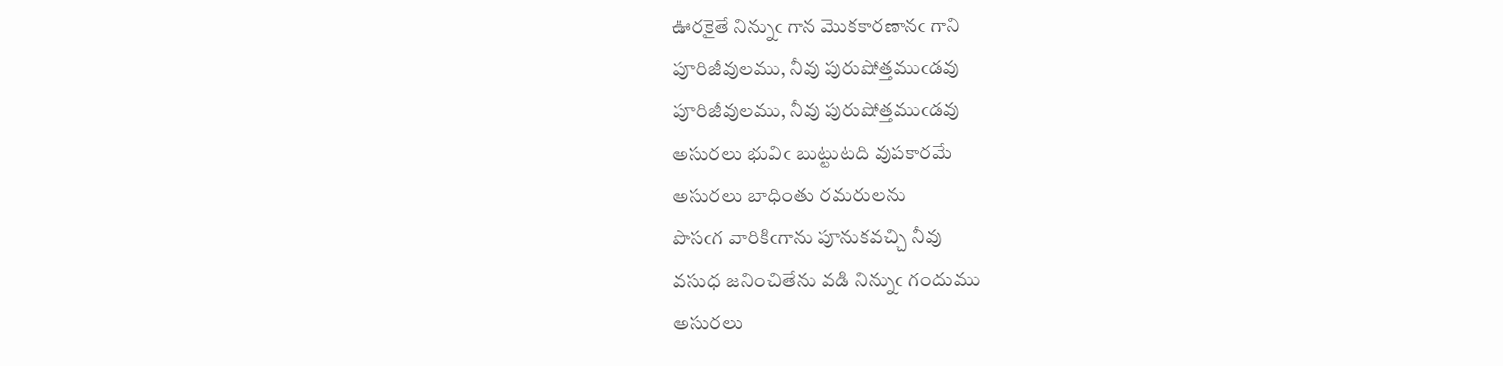ఊరకైతే నిన్నుఁ గాన మొకకారణానఁ గాని
పూరిజీవులము, నీవు పురుషోత్తముఁడవు
పూరిజీవులము, నీవు పురుషోత్తముఁడవు
అసురలు భువిఁ బుట్టుటది వుపకారమే
అసురలు బాధింతు రమరులను
పొసఁగ వారికిఁగాను పూనుకవచ్చి నీవు
వసుధ జనించితేను వడి నిన్నుఁ గందుము
అసురలు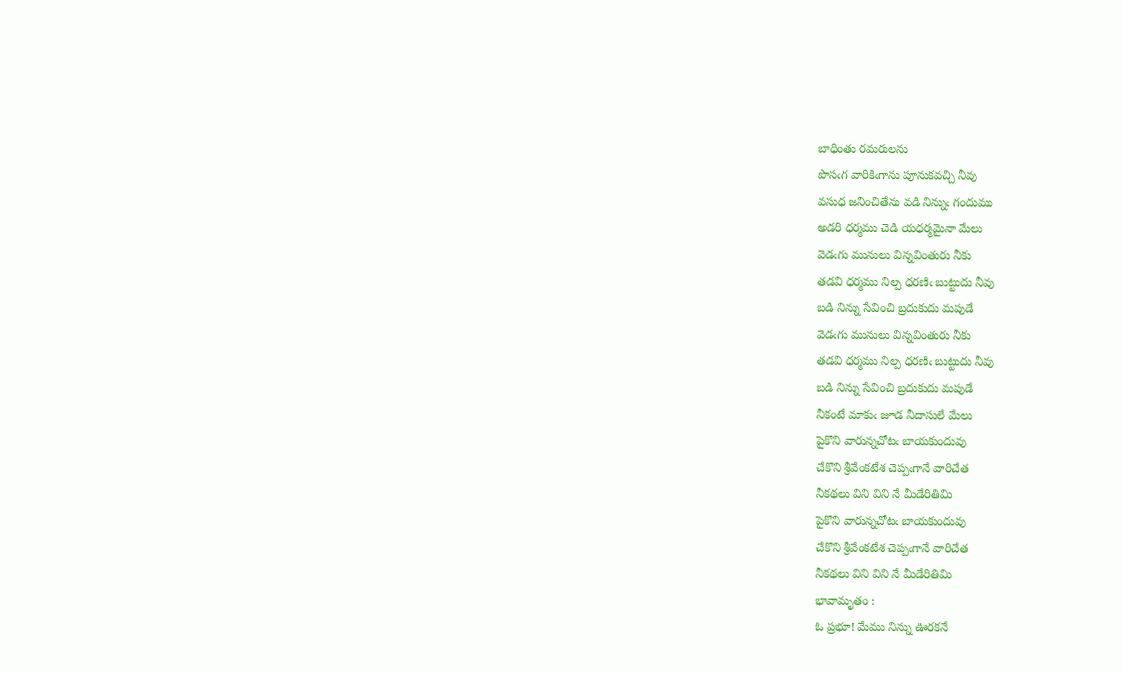బాధింతు రమరులను
పొసఁగ వారికిఁగాను పూనుకవచ్చి నీవు
వసుధ జనించితేను వడి నిన్నుఁ గందుము
అడరి ధర్మము చెడి యధర్మమైనా మేలు
వెడఁగు మునులు విన్నవింతురు నీకు
తడవి ధర్మము నిల్ప ధరణిఁ బుట్టుదు నీవు
బడి నిన్ను సేవించి బ్రదుకుదు మపుడే
వెడఁగు మునులు విన్నవింతురు నీకు
తడవి ధర్మము నిల్ప ధరణిఁ బుట్టుదు నీవు
బడి నిన్ను సేవించి బ్రదుకుదు మపుడే
నీకంటే మాకుఁ జూడ నీదాసులే మేలు
పైకొని వారున్నచోటఁ బాయకుందువు
చేకొని శ్రీవేంకటేశ చెప్పఁగానే వారిచేత
నీకథలు విని విని నే మీడేరితిమి
పైకొని వారున్నచోటఁ బాయకుందువు
చేకొని శ్రీవేంకటేశ చెప్పఁగానే వారిచేత
నీకథలు విని విని నే మీడేరితిమి
భావామృతం :
ఓ ప్రభూ! మేము నిన్ను ఊరకనే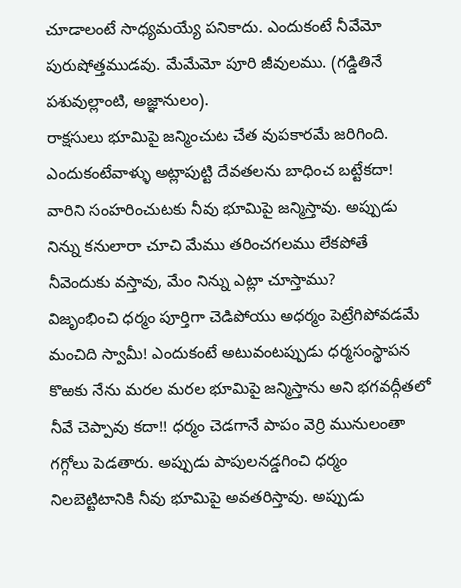చూడాలంటే సాధ్యమయ్యే పనికాదు. ఎందుకంటే నీవేమో పురుషోత్తముడవు. మేమేమో పూరి జీవులము. (గడ్డితినే పశువుల్లాంటి, అజ్ఞానులం).
రాక్షసులు భూమిపై జన్మించుట చేత వుపకారమే జరిగింది. ఎందుకంటేవాళ్ళు అట్లాపుట్టి దేవతలను బాధించ బట్టేకదా! వారిని సంహరించుటకు నీవు భూమిపై జన్మిస్తావు. అప్పుడు నిన్ను కనులారా చూచి మేము తరించగలము లేకపోతే నీవెందుకు వస్తావు, మేం నిన్ను ఎట్లా చూస్తాము?
విజృంభించి ధర్మం పూర్తిగా చెడిపోయు అధర్మం పెట్రేగిపోవడమే మంచిది స్వామీ! ఎందుకంటే అటువంటప్పుడు ధర్మసంస్థాపన కొఱకు నేను మరల మరల భూమిపై జన్మిస్తాను అని భగవద్గీతలో నీవే చెప్పావు కదా!! ధర్మం చెడగానే పాపం వెర్రి మునులంతా గగ్గోలు పెడతారు. అప్పుడు పాపులనడ్డగించి ధర్మం నిలబెట్టిటానికి నీవు భూమిపై అవతరిస్తావు. అప్పుడు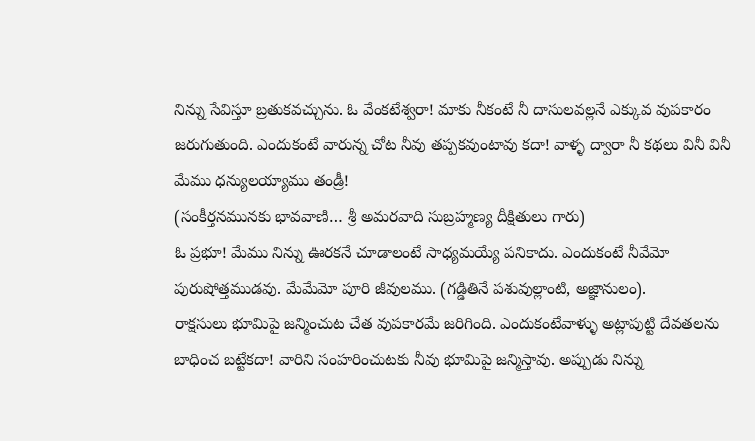నిన్ను సేవిస్తూ బ్రతుకవచ్చును. ఓ వేంకటేశ్వరా! మాకు నీకంటే నీ దాసులవల్లనే ఎక్కువ వుపకారం జరుగుతుంది. ఎందుకంటే వారున్న చోట నీవు తప్పకవుంటావు కదా! వాళ్ళ ద్వారా నీ కథలు వినీ వినీ మేము ధన్యులయ్యాము తండ్రీ!
(సంకీర్తనమునకు భావవాణి… శ్రీ అమరవాది సుబ్రహ్మణ్య దీక్షితులు గారు)
ఓ ప్రభూ! మేము నిన్ను ఊరకనే చూడాలంటే సాధ్యమయ్యే పనికాదు. ఎందుకంటే నీవేమో పురుషోత్తముడవు. మేమేమో పూరి జీవులము. (గడ్డితినే పశువుల్లాంటి, అజ్ఞానులం).
రాక్షసులు భూమిపై జన్మించుట చేత వుపకారమే జరిగింది. ఎందుకంటేవాళ్ళు అట్లాపుట్టి దేవతలను బాధించ బట్టేకదా! వారిని సంహరించుటకు నీవు భూమిపై జన్మిస్తావు. అప్పుడు నిన్ను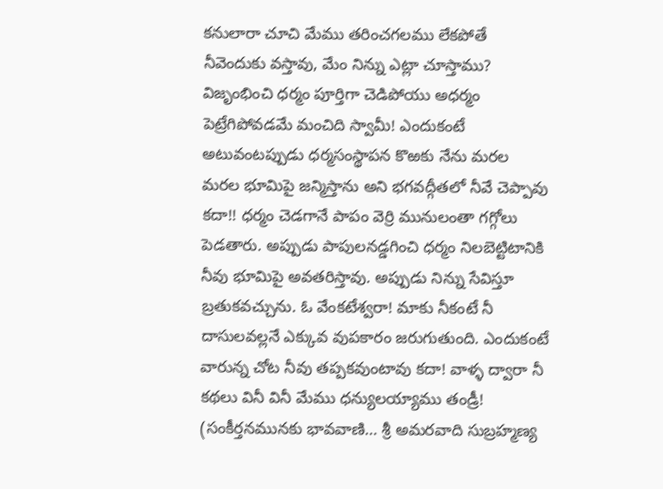కనులారా చూచి మేము తరించగలము లేకపోతే నీవెందుకు వస్తావు, మేం నిన్ను ఎట్లా చూస్తాము?
విజృంభించి ధర్మం పూర్తిగా చెడిపోయు అధర్మం పెట్రేగిపోవడమే మంచిది స్వామీ! ఎందుకంటే అటువంటప్పుడు ధర్మసంస్థాపన కొఱకు నేను మరల మరల భూమిపై జన్మిస్తాను అని భగవద్గీతలో నీవే చెప్పావు కదా!! ధర్మం చెడగానే పాపం వెర్రి మునులంతా గగ్గోలు పెడతారు. అప్పుడు పాపులనడ్డగించి ధర్మం నిలబెట్టిటానికి నీవు భూమిపై అవతరిస్తావు. అప్పుడు నిన్ను సేవిస్తూ బ్రతుకవచ్చును. ఓ వేంకటేశ్వరా! మాకు నీకంటే నీ దాసులవల్లనే ఎక్కువ వుపకారం జరుగుతుంది. ఎందుకంటే వారున్న చోట నీవు తప్పకవుంటావు కదా! వాళ్ళ ద్వారా నీ కథలు వినీ వినీ మేము ధన్యులయ్యాము తండ్రీ!
(సంకీర్తనమునకు భావవాణి… శ్రీ అమరవాది సుబ్రహ్మణ్య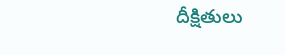దీక్షితులు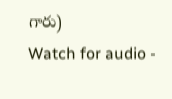గారు)
Watch for audio -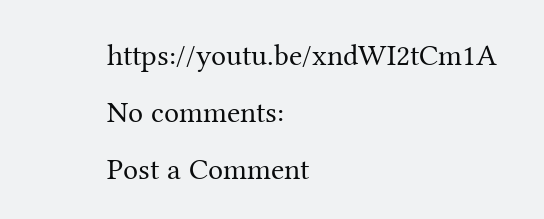https://youtu.be/xndWI2tCm1A
No comments:
Post a Comment